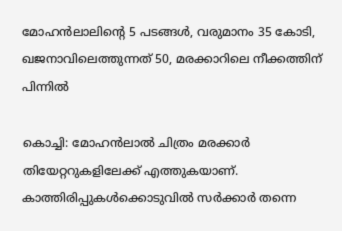മോഹന്‍ലാലിന്റെ 5 പടങ്ങള്‍, വരുമാനം 35 കോടി, ഖജനാവിലെത്തുന്നത് 50, മരക്കാറിലെ നീക്കത്തിന് പിന്നില്‍

കൊച്ചി: മോഹന്‍ലാല്‍ ചിത്രം മരക്കാര്‍ തിയേറ്ററുകളിലേക്ക് എത്തുകയാണ്. കാത്തിരിപ്പുകള്‍ക്കൊടുവില്‍ സര്‍ക്കാര്‍ തന്നെ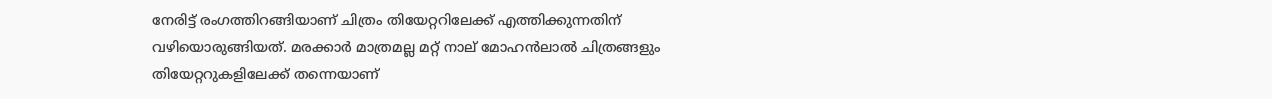നേരിട്ട് രംഗത്തിറങ്ങിയാണ് ചിത്രം തിയേറ്ററിലേക്ക് എത്തിക്കുന്നതിന് വഴിയൊരുങ്ങിയത്. മരക്കാര്‍ മാത്രമല്ല മറ്റ് നാല് മോഹന്‍ലാല്‍ ചിത്രങ്ങളും തിയേറ്ററുകളിലേക്ക് തന്നെയാണ്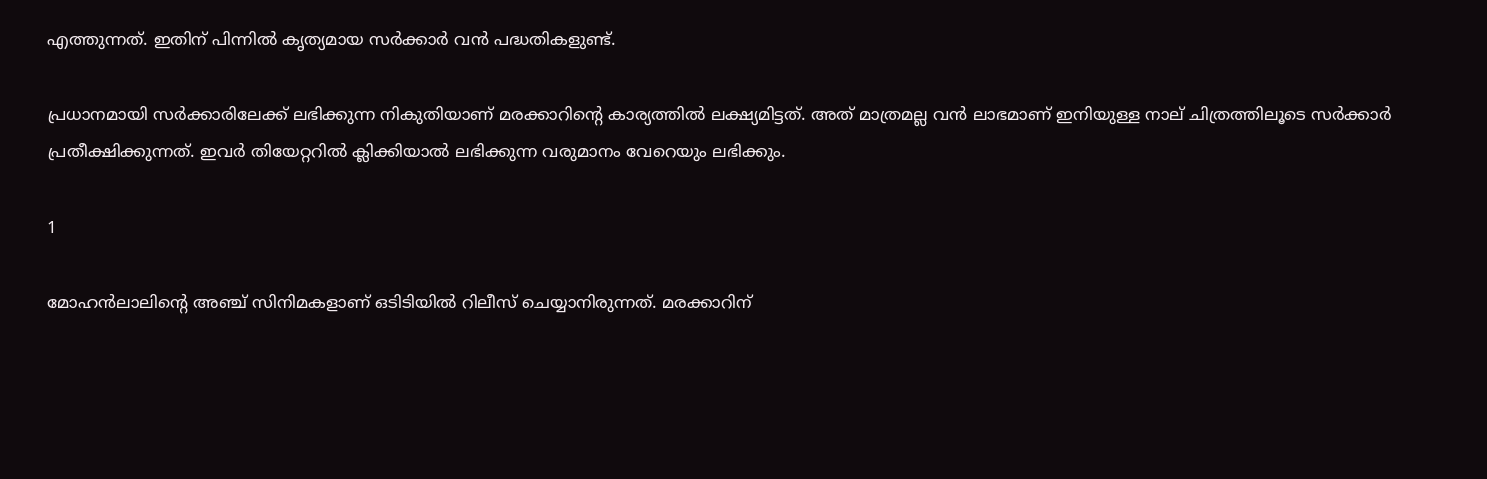എത്തുന്നത്. ഇതിന് പിന്നില്‍ കൃത്യമായ സര്‍ക്കാര്‍ വന്‍ പദ്ധതികളുണ്ട്.

പ്രധാനമായി സര്‍ക്കാരിലേക്ക് ലഭിക്കുന്ന നികുതിയാണ് മരക്കാറിന്റെ കാര്യത്തില്‍ ലക്ഷ്യമിട്ടത്. അത് മാത്രമല്ല വന്‍ ലാഭമാണ് ഇനിയുള്ള നാല് ചിത്രത്തിലൂടെ സര്‍ക്കാര്‍ പ്രതീക്ഷിക്കുന്നത്. ഇവര്‍ തിയേറ്ററില്‍ ക്ലിക്കിയാല്‍ ലഭിക്കുന്ന വരുമാനം വേറെയും ലഭിക്കും.

1

മോഹന്‍ലാലിന്റെ അഞ്ച് സിനിമകളാണ് ഒടിടിയില്‍ റിലീസ് ചെയ്യാനിരുന്നത്. മരക്കാറിന്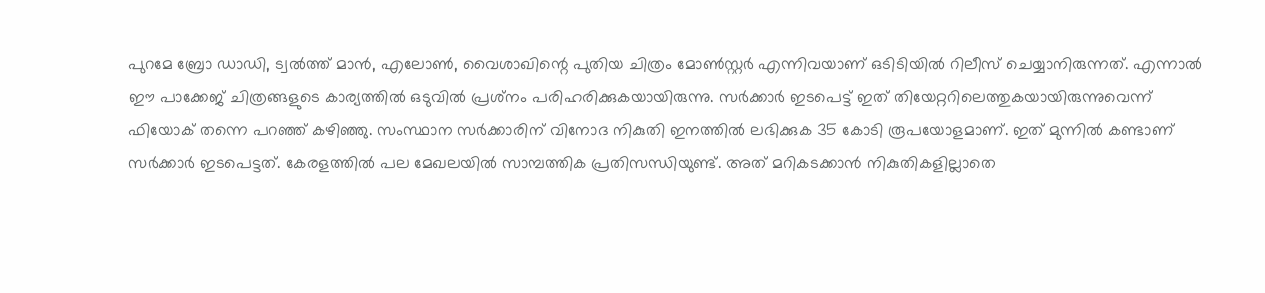പുറമേ ബ്രോ ഡാഡി, ട്വല്‍ത്ത് മാന്‍, എലോണ്‍, വൈശാഖിന്റെ പുതിയ ചിത്രം മോണ്‍സ്റ്റര്‍ എന്നിവയാണ് ഒടിടിയില്‍ റിലീസ് ചെയ്യാനിരുന്നത്. എന്നാല്‍ ഈ പാക്കേജ് ചിത്രങ്ങളുടെ കാര്യത്തില്‍ ഒടുവില്‍ പ്രശ്‌നം പരിഹരിക്കുകയായിരുന്നു. സര്‍ക്കാര്‍ ഇടപെട്ട് ഇത് തിയേറ്ററിലെത്തുകയായിരുന്നുവെന്ന് ഫിയോക് തന്നെ പറഞ്ഞ് കഴിഞ്ഞു. സംസ്ഥാന സര്‍ക്കാരിന് വിനോദ നികുതി ഇനത്തില്‍ ലഭിക്കുക 35 കോടി രൂപയോളമാണ്. ഇത് മുന്നില്‍ കണ്ടാണ് സര്‍ക്കാര്‍ ഇടപെട്ടത്. കേരളത്തില്‍ പല മേഖലയില്‍ സാമ്പത്തിക പ്രതിസന്ധിയുണ്ട്. അത് മറികടക്കാന്‍ നികുതികളില്ലാതെ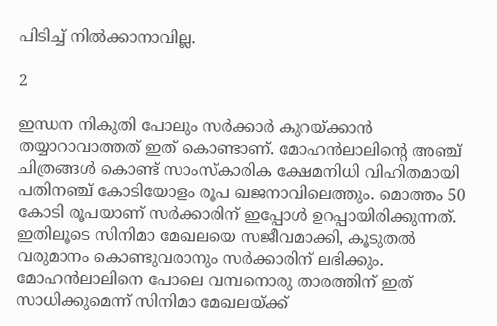പിടിച്ച് നില്‍ക്കാനാവില്ല.

2

ഇന്ധന നികുതി പോലും സര്‍ക്കാര്‍ കുറയ്ക്കാന്‍ തയ്യാറാവാത്തത് ഇത് കൊണ്ടാണ്. മോഹന്‍ലാലിന്റെ അഞ്ച് ചിത്രങ്ങള്‍ കൊണ്ട് സാംസ്‌കാരിക ക്ഷേമനിധി വിഹിതമായി പതിനഞ്ച് കോടിയോളം രൂപ ഖജനാവിലെത്തും. മൊത്തം 50 കോടി രൂപയാണ് സര്‍ക്കാരിന് ഇപ്പോള്‍ ഉറപ്പായിരിക്കുന്നത്. ഇതിലൂടെ സിനിമാ മേഖലയെ സജീവമാക്കി, കൂടുതല്‍ വരുമാനം കൊണ്ടുവരാനും സര്‍ക്കാരിന് ലഭിക്കും. മോഹന്‍ലാലിനെ പോലെ വമ്പനൊരു താരത്തിന് ഇത് സാധിക്കുമെന്ന് സിനിമാ മേഖലയ്ക്ക്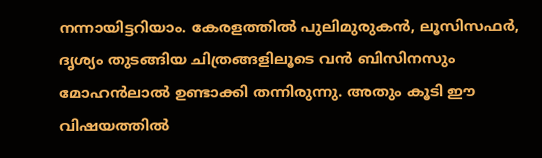നന്നായിട്ടറിയാം. കേരളത്തില്‍ പുലിമുരുകന്‍, ലൂസിസഫര്‍, ദൃശ്യം തുടങ്ങിയ ചിത്രങ്ങളിലൂടെ വന്‍ ബിസിനസും മോഹന്‍ലാല്‍ ഉണ്ടാക്കി തന്നിരുന്നു. അതും കൂടി ഈ വിഷയത്തില്‍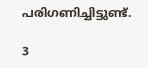പരിഗണിച്ചിട്ടുണ്ട്.

3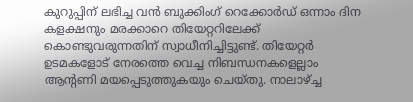കുറുപ്പിന് ലഭിച്ച വന്‍ ബുക്കിംഗ് റെക്കോര്‍ഡ് ഒന്നാം ദിന കളക്ഷനും മരക്കാറെ തിയേറ്ററിലേക്ക് കൊണ്ടുവരുന്നതിന് സ്വാധീനിച്ചിട്ടുണ്ട്. തിയേറ്റര്‍ ഉടമകളോട് നേരത്തെ വെച്ച നിബന്ധനകളെല്ലാം ആന്റണി മയപ്പെടുത്തുകയും ചെയ്തു. നാലാഴ്ച്ച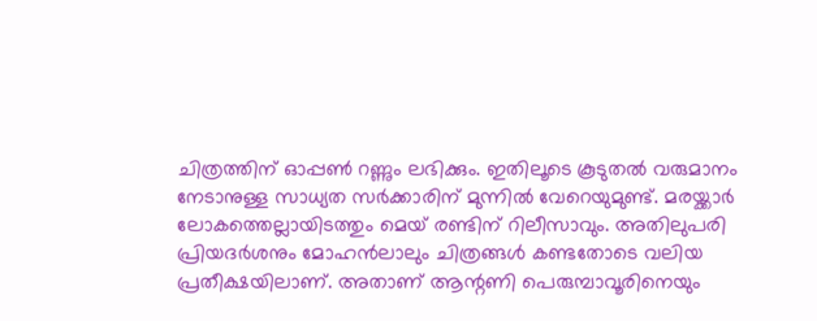ചിത്രത്തിന് ഓപ്പണ്‍ റണ്ണും ലഭിക്കും. ഇതിലൂടെ കൂടുതല്‍ വരുമാനം നേടാനുള്ള സാധ്യത സര്‍ക്കാരിന് മുന്നില്‍ വേറെയുമുണ്ട്. മരയ്ക്കാര്‍ ലോകത്തെല്ലായിടത്തും മെയ് രണ്ടിന് റിലീസാവും. അതിലുപരി പ്രിയദര്‍ശനും മോഹന്‍ലാലും ചിത്രങ്ങള്‍ കണ്ടതോടെ വലിയ പ്രതീക്ഷയിലാണ്. അതാണ് ആന്റണി പെരുമ്പാവൂരിനെയും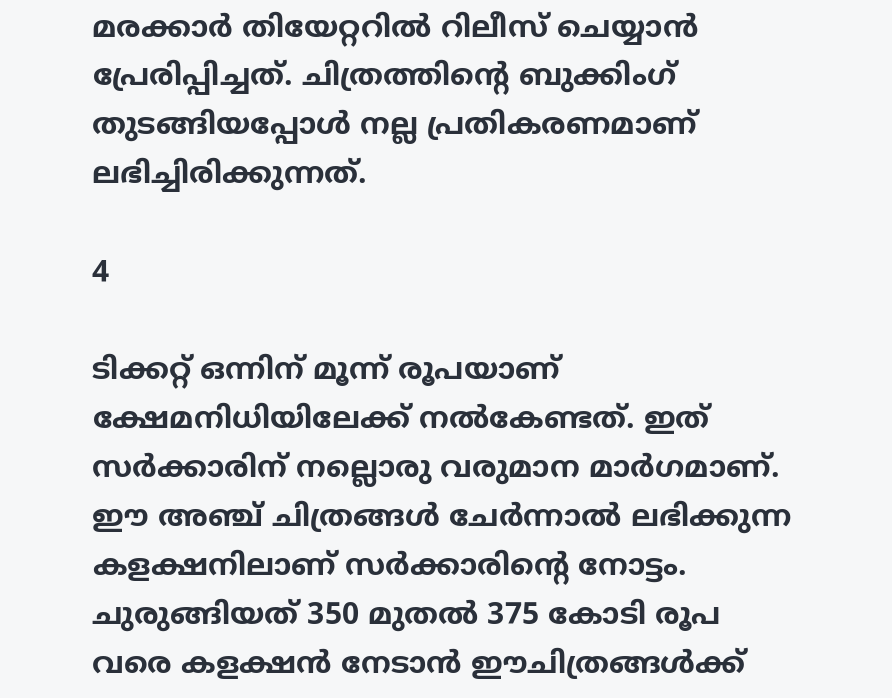മരക്കാര്‍ തിയേറ്ററില്‍ റിലീസ് ചെയ്യാന്‍ പ്രേരിപ്പിച്ചത്. ചിത്രത്തിന്റെ ബുക്കിംഗ് തുടങ്ങിയപ്പോള്‍ നല്ല പ്രതികരണമാണ് ലഭിച്ചിരിക്കുന്നത്.

4

ടിക്കറ്റ് ഒന്നിന് മൂന്ന് രൂപയാണ് ക്ഷേമനിധിയിലേക്ക് നല്‍കേണ്ടത്. ഇത് സര്‍ക്കാരിന് നല്ലൊരു വരുമാന മാര്‍ഗമാണ്. ഈ അഞ്ച് ചിത്രങ്ങള്‍ ചേര്‍ന്നാല്‍ ലഭിക്കുന്ന കളക്ഷനിലാണ് സര്‍ക്കാരിന്റെ നോട്ടം. ചുരുങ്ങിയത് 350 മുതല്‍ 375 കോടി രൂപ വരെ കളക്ഷന്‍ നേടാന്‍ ഈചിത്രങ്ങള്‍ക്ക്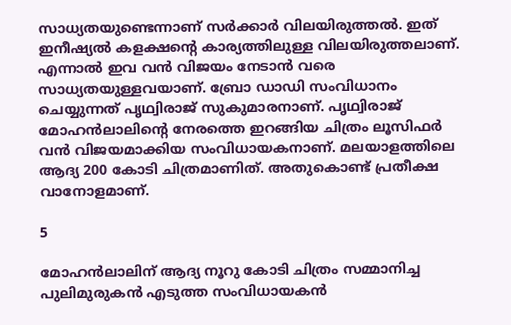സാധ്യതയുണ്ടെന്നാണ് സര്‍ക്കാര്‍ വിലയിരുത്തല്‍. ഇത് ഇനീഷ്യല്‍ കളക്ഷന്റെ കാര്യത്തിലുള്ള വിലയിരുത്തലാണ്. എന്നാല്‍ ഇവ വന്‍ വിജയം നേടാന്‍ വരെ സാധ്യതയുള്ളവയാണ്. ബ്രോ ഡാഡി സംവിധാനം ചെയ്യുന്നത് പൃഥ്വിരാജ് സുകുമാരനാണ്. പൃഥ്വിരാജ് മോഹന്‍ലാലിന്റെ നേരത്തെ ഇറങ്ങിയ ചിത്രം ലൂസിഫര്‍ വന്‍ വിജയമാക്കിയ സംവിധായകനാണ്. മലയാളത്തിലെ ആദ്യ 200 കോടി ചിത്രമാണിത്. അതുകൊണ്ട് പ്രതീക്ഷ വാനോളമാണ്.

5

മോഹന്‍ലാലിന് ആദ്യ നൂറു കോടി ചിത്രം സമ്മാനിച്ച പുലിമുരുകന്‍ എടുത്ത സംവിധായകന്‍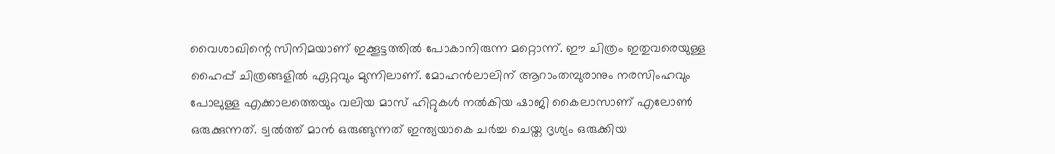വൈശാഖിന്റെ സിനിമയാണ് ഇക്കൂട്ടത്തില്‍ പോകാനിരുന്ന മറ്റൊന്ന്. ഈ ചിത്രം ഇതുവരെയുള്ള ഹൈപ്പ് ചിത്രങ്ങളില്‍ ഏറ്റവും മുന്നിലാണ്. മോഹന്‍ലാലിന് ആറാംതമ്പുരാനും നരസിംഹവും പോലുള്ള എക്കാലത്തെയും വലിയ മാസ് ഹിറ്റുകള്‍ നല്‍കിയ ഷാജി കൈലാസാണ് എലോണ്‍ ഒരുക്കുന്നത്. ട്വല്‍ത്ത് മാന്‍ ഒരുങ്ങുന്നത് ഇന്ത്യയാകെ ചര്‍ച്ച ചെയ്ത ദൃശ്യം ഒരുക്കിയ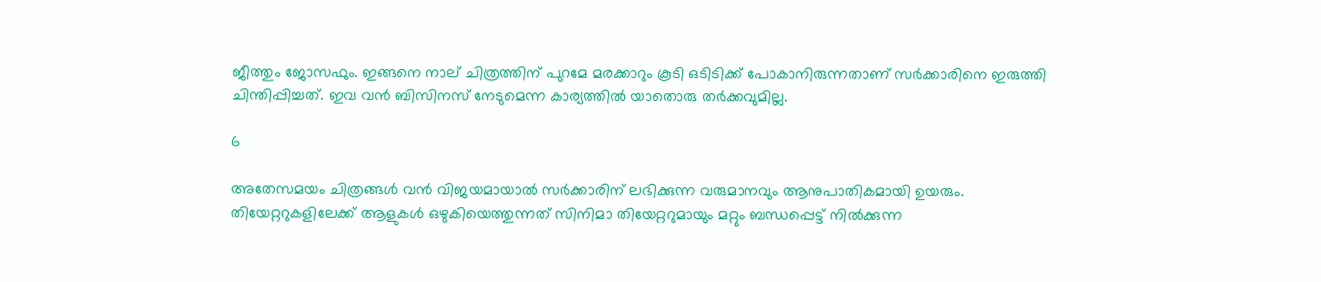ജീത്തും ജോസഫും. ഇങ്ങനെ നാല് ചിത്രത്തിന് പുറമേ മരക്കാറും കൂടി ഒടിടിക്ക് പോകാനിരുന്നതാണ് സര്‍ക്കാരിനെ ഇരുത്തി ചിന്തിപ്പിച്ചത്. ഇവ വന്‍ ബിസിനസ് നേടുമെന്ന കാര്യത്തില്‍ യാതൊരു തര്‍ക്കവുമില്ല.

6

അതേസമയം ചിത്രങ്ങള്‍ വന്‍ വിജയമായാല്‍ സര്‍ക്കാരിന് ലഭിക്കുന്ന വരുമാനവും ആനുപാതികമായി ഉയരും. തിയേറ്ററുകളിലേക്ക് ആളുകള്‍ ഒഴുകിയെത്തുന്നത് സിനിമാ തിയേറ്ററുമായും മറ്റും ബന്ധപ്പെട്ട് നില്‍ക്കുന്ന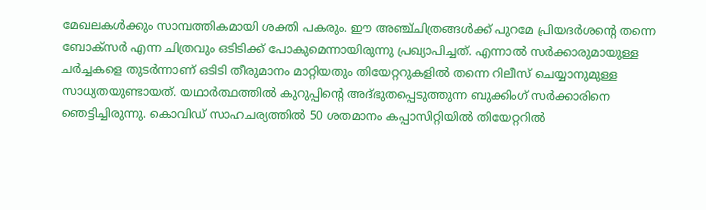മേഖലകള്‍ക്കും സാമ്പത്തികമായി ശക്തി പകരും. ഈ അഞ്ച്ചിത്രങ്ങള്‍ക്ക് പുറമേ പ്രിയദര്‍ശന്റെ തന്നെ ബോക്‌സര്‍ എന്ന ചിത്രവും ഒടിടിക്ക് പോകുമെന്നായിരുന്നു പ്രഖ്യാപിച്ചത്. എന്നാല്‍ സര്‍ക്കാരുമായുള്ള ചര്‍ച്ചകളെ തുടര്‍ന്നാണ് ഒടിടി തീരുമാനം മാറ്റിയതും തിയേറ്ററുകളില്‍ തന്നെ റിലീസ് ചെയ്യാനുമുള്ള സാധ്യതയുണ്ടായത്. യഥാര്‍ത്ഥത്തില്‍ കുറുപ്പിന്റെ അദ്ഭുതപ്പെടുത്തുന്ന ബുക്കിംഗ് സര്‍ക്കാരിനെ ഞെട്ടിച്ചിരുന്നു. കൊവിഡ് സാഹചര്യത്തില്‍ 50 ശതമാനം കപ്പാസിറ്റിയില്‍ തിയേറ്ററില്‍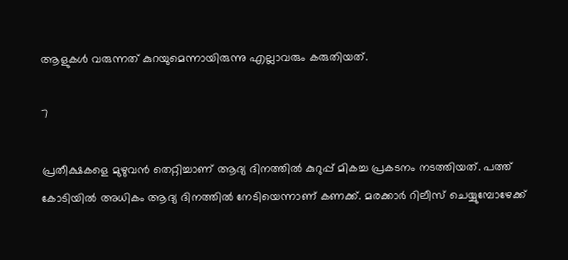ആളുകള്‍ വരുന്നത് കുറയുമെന്നായിരുന്നു എല്ലാവരും കരുതിയത്.

7

പ്രതീക്ഷകളെ മുഴുവന്‍ തെറ്റിച്ചാണ് ആദ്യ ദിനത്തില്‍ കുറുപ്പ് മികച്ച പ്രകടനം നടത്തിയത്. പത്ത് കോടിയില്‍ അധികം ആദ്യ ദിനത്തില്‍ നേടിയെന്നാണ് കണക്ക്. മരക്കാര്‍ റിലീസ് ചെയ്യുമ്പോഴേക്ക്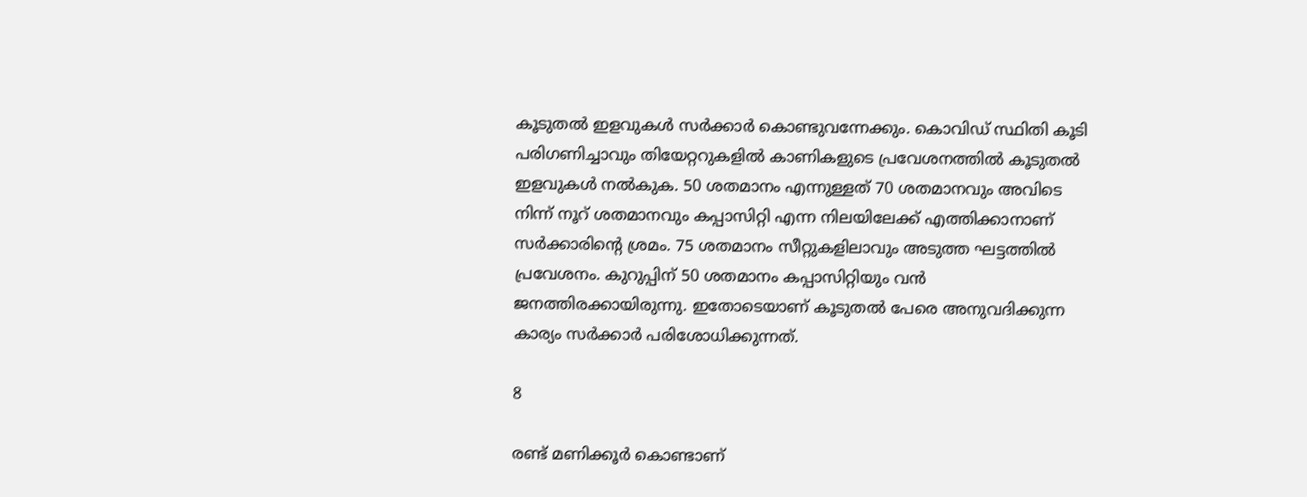കൂടുതല്‍ ഇളവുകള്‍ സര്‍ക്കാര്‍ കൊണ്ടുവന്നേക്കും. കൊവിഡ് സ്ഥിതി കൂടി പരിഗണിച്ചാവും തിയേറ്ററുകളില്‍ കാണികളുടെ പ്രവേശനത്തില്‍ കൂടുതല്‍ ഇളവുകള്‍ നല്‍കുക. 50 ശതമാനം എന്നുള്ളത് 70 ശതമാനവും അവിടെ നിന്ന് നൂറ് ശതമാനവും കപ്പാസിറ്റി എന്ന നിലയിലേക്ക് എത്തിക്കാനാണ് സര്‍ക്കാരിന്റെ ശ്രമം. 75 ശതമാനം സീറ്റുകളിലാവും അടുത്ത ഘട്ടത്തില്‍ പ്രവേശനം. കുറുപ്പിന് 50 ശതമാനം കപ്പാസിറ്റിയും വന്‍ ജനത്തിരക്കായിരുന്നു. ഇതോടെയാണ് കൂടുതല്‍ പേരെ അനുവദിക്കുന്ന കാര്യം സര്‍ക്കാര്‍ പരിശോധിക്കുന്നത്.

8

രണ്ട് മണിക്കൂര്‍ കൊണ്ടാണ്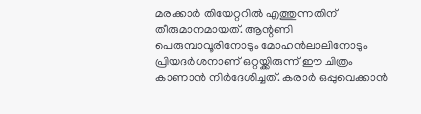മരക്കാര്‍ തിയേറ്ററില്‍ എത്തുന്നതിന് തീരുമാനമായത്. ആന്റണി പെരുമ്പാവൂരിനോടും മോഹന്‍ലാലിനോടും പ്രിയദര്‍ശനാണ് ഒറ്റയ്ക്കിരുന്ന് ഈ ചിത്രം കാണാന്‍ നിര്‍ദേശിച്ചത്. കരാര്‍ ഒപ്പുവെക്കാന്‍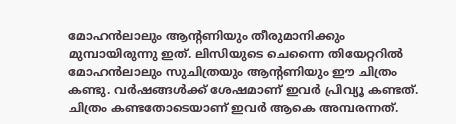മോഹന്‍ലാലും ആന്റണിയും തീരുമാനിക്കും മുമ്പായിരുന്നു ഇത്. ലിസിയുടെ ചെന്നൈ തിയേറ്ററില്‍ മോഹന്‍ലാലും സുചിത്രയും ആന്റണിയും ഈ ചിത്രം കണ്ടു. വര്‍ഷങ്ങള്‍ക്ക് ശേഷമാണ് ഇവര്‍ പ്രിവ്യൂ കണ്ടത്. ചിത്രം കണ്ടതോടെയാണ് ഇവര്‍ ആകെ അമ്പരന്നത്.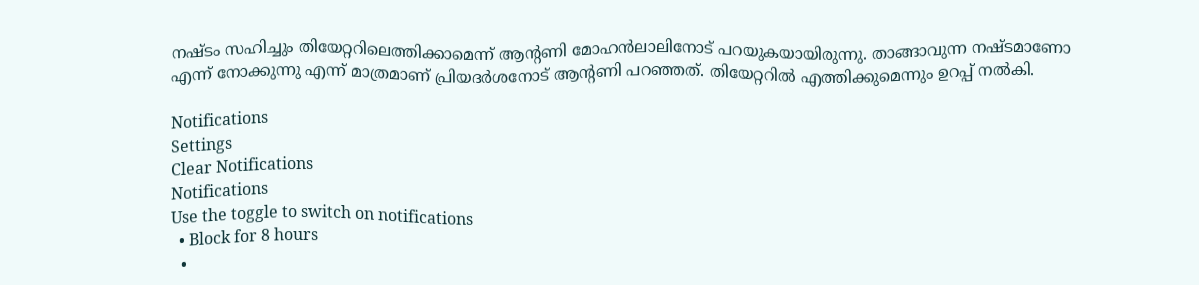നഷ്ടം സഹിച്ചും തിയേറ്ററിലെത്തിക്കാമെന്ന് ആന്റണി മോഹന്‍ലാലിനോട് പറയുകയായിരുന്നു. താങ്ങാവുന്ന നഷ്ടമാണോ എന്ന് നോക്കുന്നു എന്ന് മാത്രമാണ് പ്രിയദര്‍ശനോട് ആന്റണി പറഞ്ഞത്. തിയേറ്ററില്‍ എത്തിക്കുമെന്നും ഉറപ്പ് നല്‍കി.

Notifications
Settings
Clear Notifications
Notifications
Use the toggle to switch on notifications
  • Block for 8 hours
  •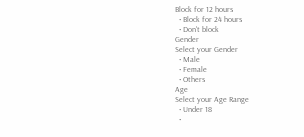Block for 12 hours
  • Block for 24 hours
  • Don't block
Gender
Select your Gender
  • Male
  • Female
  • Others
Age
Select your Age Range
  • Under 18
  •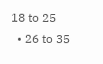18 to 25
  • 26 to 35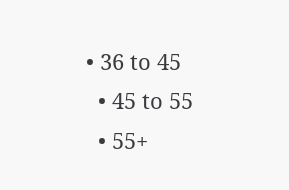• 36 to 45
  • 45 to 55
  • 55+